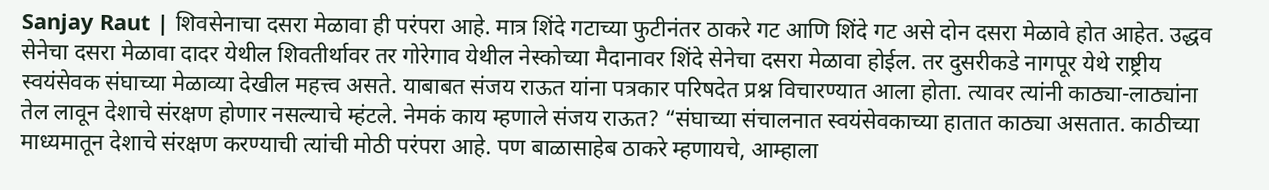Sanjay Raut | शिवसेनाचा दसरा मेळावा ही परंपरा आहे. मात्र शिंदे गटाच्या फुटीनंतर ठाकरे गट आणि शिंदे गट असे दोन दसरा मेळावे होत आहेत. उद्धव सेनेचा दसरा मेळावा दादर येथील शिवतीर्थावर तर गोरेगाव येथील नेस्कोच्या मैदानावर शिंदे सेनेचा दसरा मेळावा होईल. तर दुसरीकडे नागपूर येथे राष्ट्रीय स्वयंसेवक संघाच्या मेळाव्या देखील महत्त्व असते. याबाबत संजय राऊत यांना पत्रकार परिषदेत प्रश्न विचारण्यात आला होता. त्यावर त्यांनी काठ्या-लाठ्यांना तेल लावून देशाचे संरक्षण होणार नसल्याचे म्हंटले. नेमकं काय म्हणाले संजय राऊत? “संघाच्या संचालनात स्वयंसेवकाच्या हातात काठ्या असतात. काठीच्या माध्यमातून देशाचे संरक्षण करण्याची त्यांची मोठी परंपरा आहे. पण बाळासाहेब ठाकरे म्हणायचे, आम्हाला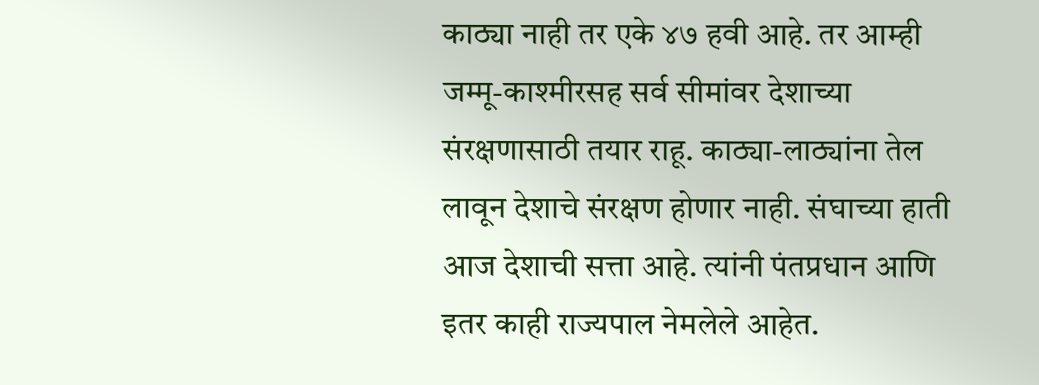काठ्या नाही तर एके ४७ हवी आहे. तर आम्ही जम्मू-काश्मीरसह सर्व सीमांवर देशाच्या संरक्षणासाठी तयार राहू. काठ्या-लाठ्यांना तेल लावून देशाचे संरक्षण होणार नाही. संघाच्या हाती आज देशाची सत्ता आहे. त्यांनी पंतप्रधान आणि इतर काही राज्यपाल नेमलेले आहेत.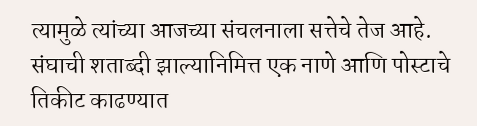त्यामुळे त्यांच्या आजच्या संचलनाला सत्तेचे तेज आहे. संघाची शताब्दी झाल्यानिमित्त एक नाणे आणि पोस्टाचे तिकीट काढण्यात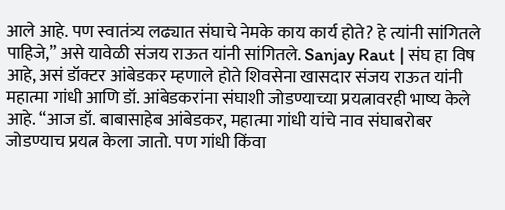आले आहे. पण स्वातंत्र्य लढ्यात संघाचे नेमके काय कार्य होते? हे त्यांनी सांगितले पाहिजे,” असे यावेळी संजय राऊत यांनी सांगितले. Sanjay Raut | संघ हा विष आहे, असं डॉक्टर आंबेडकर म्हणाले होते शिवसेना खासदार संजय राऊत यांनी महात्मा गांधी आणि डॉ. आंबेडकरांना संघाशी जोडण्याच्या प्रयत्नावरही भाष्य केले आहे. “आज डॉ. बाबासाहेब आंबेडकर, महात्मा गांधी यांचे नाव संघाबरोबर जोडण्याच प्रयत्न केला जातो. पण गांधी किंवा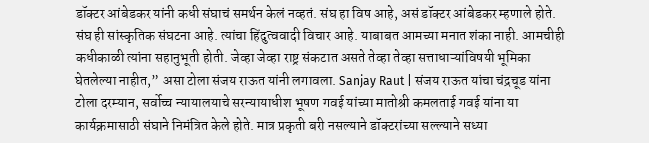डॉक्टर आंबेडकर यांनी कधी संघाचं समर्थन केलं नव्हतं. संघ हा विष आहे, असं डॉक्टर आंबेडकर म्हणाले होते. संघ ही सांस्कृतिक संघटना आहे. त्यांचा हिंदुत्ववादी विचार आहे. याबाबत आमच्या मनात शंका नाही. आमचीही कधीकाळी त्यांना सहानुभूती होती. जेव्हा जेव्हा राष्ट्र संकटात असते तेव्हा तेव्हा सत्ताधाऱ्यांविषयी भूमिका घेतलेल्या नाहीत,” असा टोला संजय राऊत यांनी लगावला. Sanjay Raut | संजय राऊत यांचा चंद्रचूड यांना टोला दरम्यान, सर्वोच्च न्यायालयाचे सरन्यायाधीश भूषण गवई यांच्या मातोश्री कमलताई गवई यांना या कार्यक्रमासाठी संघाने निमंत्रित केले होते. मात्र प्रकृती बरी नसल्याने डॉक्टरांच्या सल्ल्याने सध्या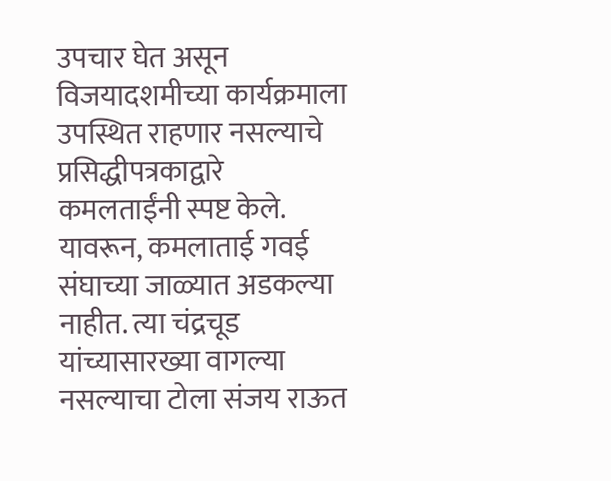उपचार घेत असून विजयादशमीच्या कार्यक्रमाला उपस्थित राहणार नसल्याचे प्रसिद्धीपत्रकाद्वारे कमलताईंनी स्पष्ट केले. यावरून, कमलाताई गवई संघाच्या जाळ्यात अडकल्या नाहीत. त्या चंद्रचूड यांच्यासारख्या वागल्या नसल्याचा टोला संजय राऊत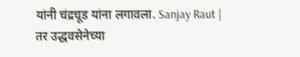यांनी चंद्रचूड यांना लगावला. Sanjay Raut | तर उद्धवसेनेच्या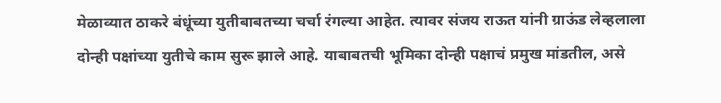मेळाव्यात ठाकरे बंधूंच्या युतीबाबतच्या चर्चा रंगल्या आहेत. त्यावर संजय राऊत यांनी ग्राऊंड लेव्हलाला दोन्ही पक्षांच्या युतीचे काम सुरू झाले आहे. याबाबतची भूमिका दोन्ही पक्षाचं प्रमुख मांडतील, असे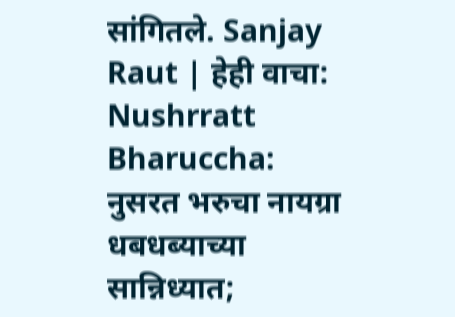सांगितले. Sanjay Raut | हेही वाचा: Nushrratt Bharuccha: नुसरत भरुचा नायग्रा धबधब्याच्या सान्निध्यात;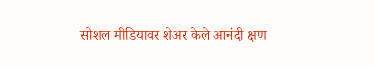सोशल मीडियावर शेअर केले आनंदी क्षण